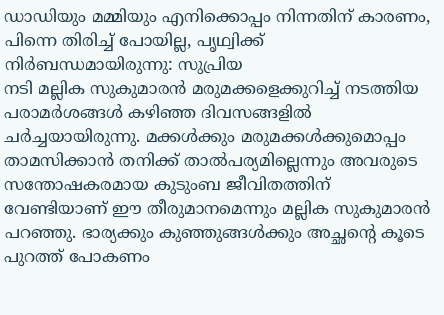ഡാഡിയും മമ്മിയും എനിക്കൊപ്പം നിന്നതിന് കാരണം, പിന്നെ തിരിച്ച് പോയില്ല, പൃഥ്വിക്ക് നിർബന്ധമായിരുന്നു: സുപ്രിയ
നടി മല്ലിക സുകുമാരൻ മരുമക്കളെക്കുറിച്ച് നടത്തിയ പരാമർശങ്ങൾ കഴിഞ്ഞ ദിവസങ്ങളിൽ ചർച്ചയായിരുന്നു. മക്കൾക്കും മരുമക്കൾക്കുമൊപ്പം താമസിക്കാൻ തനിക്ക് താൽപര്യമില്ലെന്നും അവരുടെ സന്തോഷകരമായ കുടുംബ ജീവിതത്തിന് വേണ്ടിയാണ് ഈ തീരുമാനമെന്നും മല്ലിക സുകുമാരൻ പറഞ്ഞു. ഭാര്യക്കും കുഞ്ഞുങ്ങൾക്കും അച്ഛന്റെ കൂടെ പുറത്ത് പോകണം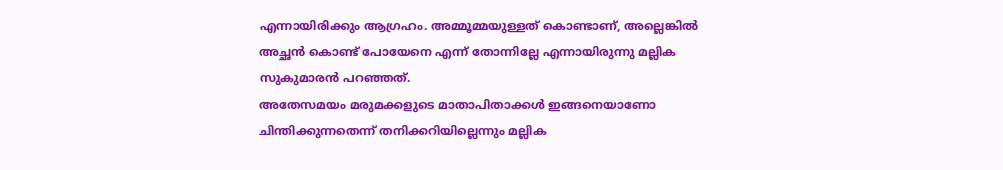എന്നായിരിക്കും ആഗ്രഹം. അമ്മൂമ്മയുള്ളത് കൊണ്ടാണ്, അല്ലെങ്കിൽ അച്ഛൻ കൊണ്ട് പോയേനെ എന്ന് തോന്നില്ലേ എന്നായിരുന്നു മല്ലിക സുകുമാരൻ പറഞ്ഞത്.
അതേസമയം മരുമക്കളുടെ മാതാപിതാക്കൾ ഇങ്ങനെയാണോ ചിന്തിക്കുന്നതെന്ന് തനിക്കറിയില്ലെന്നും മല്ലിക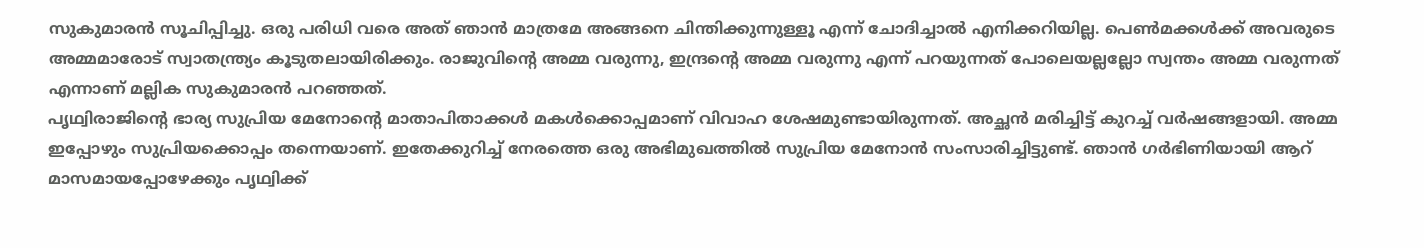സുകുമാരൻ സൂചിപ്പിച്ചു. ഒരു പരിധി വരെ അത് ഞാൻ മാത്രമേ അങ്ങനെ ചിന്തിക്കുന്നുള്ളൂ എന്ന് ചോദിച്ചാൽ എനിക്കറിയില്ല. പെൺമക്കൾക്ക് അവരുടെ അമ്മമാരോട് സ്വാതന്ത്ര്യം കൂടുതലായിരിക്കും. രാജുവിന്റെ അമ്മ വരുന്നു, ഇന്ദ്രന്റെ അമ്മ വരുന്നു എന്ന് പറയുന്നത് പോലെയല്ലല്ലോ സ്വന്തം അമ്മ വരുന്നത് എന്നാണ് മല്ലിക സുകുമാരൻ പറഞ്ഞത്.
പൃഥ്വിരാജിന്റെ ഭാര്യ സുപ്രിയ മേനോന്റെ മാതാപിതാക്കൾ മകൾക്കൊപ്പമാണ് വിവാഹ ശേഷമുണ്ടായിരുന്നത്. അച്ഛൻ മരിച്ചിട്ട് കുറച്ച് വർഷങ്ങളായി. അമ്മ ഇപ്പോഴും സുപ്രിയക്കൊപ്പം തന്നെയാണ്. ഇതേക്കുറിച്ച് നേരത്തെ ഒരു അഭിമുഖത്തിൽ സുപ്രിയ മേനോൻ സംസാരിച്ചിട്ടുണ്ട്. ഞാൻ ഗർഭിണിയായി ആറ് മാസമായപ്പോഴേക്കും പൃഥ്വിക്ക്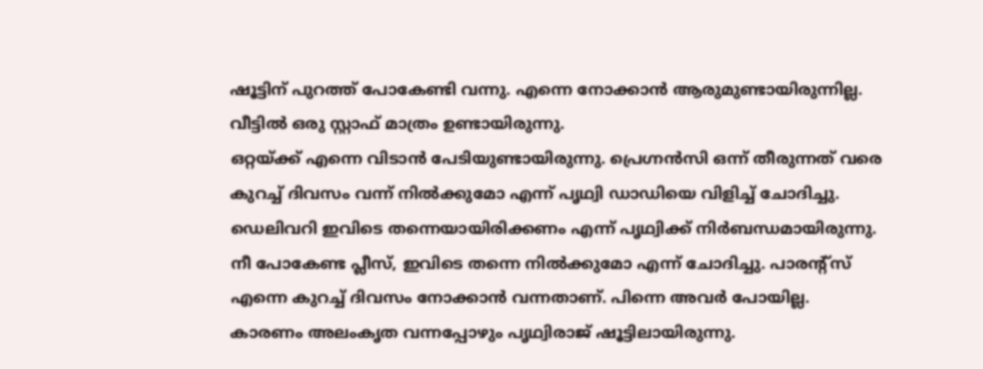ഷൂട്ടിന് പുറത്ത് പോകേണ്ടി വന്നു. എന്നെ നോക്കാൻ ആരുമുണ്ടായിരുന്നില്ല. വീട്ടിൽ ഒരു സ്റ്റാഫ് മാത്രം ഉണ്ടായിരുന്നു.
ഒറ്റയ്ക്ക് എന്നെ വിടാൻ പേടിയുണ്ടായിരുന്നു. പ്രെഗ്നൻസി ഒന്ന് തീരുന്നത് വരെ കുറച്ച് ദിവസം വന്ന് നിൽക്കുമോ എന്ന് പൃഥ്വി ഡാഡിയെ വിളിച്ച് ചോദിച്ചു. ഡെലിവറി ഇവിടെ തന്നെയായിരിക്കണം എന്ന് പൃഥ്വിക്ക് നിർബന്ധമായിരുന്നു. നീ പോകേണ്ട പ്ലീസ്, ഇവിടെ തന്നെ നിൽക്കുമോ എന്ന് ചോദിച്ചു. പാരന്റ്സ് എന്നെ കുറച്ച് ദിവസം നോക്കാൻ വന്നതാണ്. പിന്നെ അവർ പോയില്ല. കാരണം അലംകൃത വന്നപ്പോഴും പൃഥ്വിരാജ് ഷൂട്ടിലായിരുന്നു.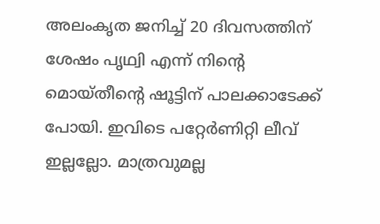അലംകൃത ജനിച്ച് 20 ദിവസത്തിന് ശേഷം പൃഥ്വി എന്ന് നിന്റെ മൊയ്തീന്റെ ഷൂട്ടിന് പാലക്കാടേക്ക് പോയി. ഇവിടെ പറ്റേർണിറ്റി ലീവ് ഇല്ലല്ലോ. മാത്രവുമല്ല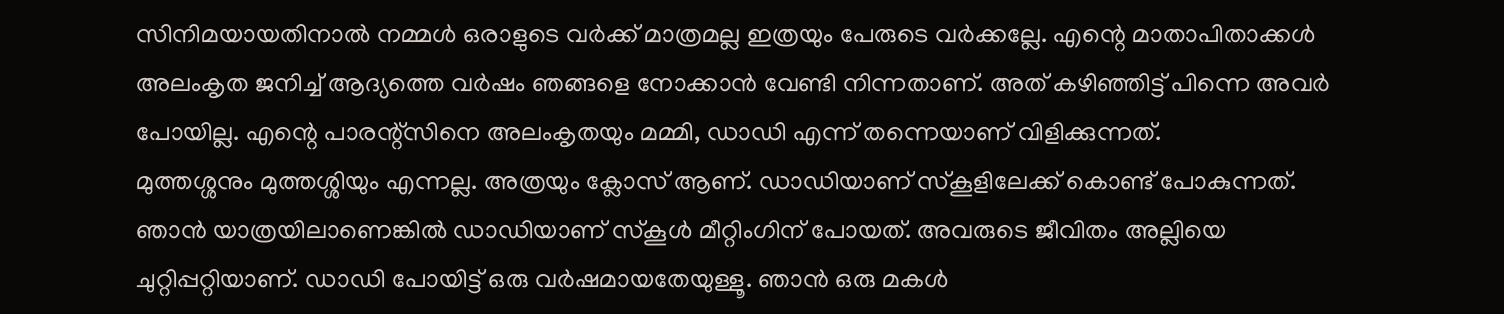സിനിമയായതിനാൽ നമ്മൾ ഒരാളുടെ വർക്ക് മാത്രമല്ല ഇത്രയും പേരുടെ വർക്കല്ലേ. എന്റെ മാതാപിതാക്കൾ അലംകൃത ജനിച്ച് ആദ്യത്തെ വർഷം ഞങ്ങളെ നോക്കാൻ വേണ്ടി നിന്നതാണ്. അത് കഴിഞ്ഞിട്ട് പിന്നെ അവർ പോയില്ല. എന്റെ പാരന്റ്സിനെ അലംകൃതയും മമ്മി, ഡാഡി എന്ന് തന്നെയാണ് വിളിക്കുന്നത്.
മുത്തശ്ശനും മുത്തശ്ശിയും എന്നല്ല. അത്രയും ക്ലോസ് ആണ്. ഡാഡിയാണ് സ്കൂളിലേക്ക് കൊണ്ട് പോകുന്നത്. ഞാൻ യാത്രയിലാണെങ്കിൽ ഡാഡിയാണ് സ്കൂൾ മീറ്റിംഗിന് പോയത്. അവരുടെ ജീവിതം അല്ലിയെ ചുറ്റിപ്പറ്റിയാണ്. ഡാഡി പോയിട്ട് ഒരു വർഷമായതേയുള്ളൂ. ഞാൻ ഒരു മകൾ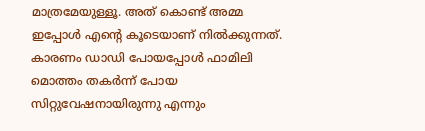മാത്രമേയുള്ളൂ. അത് കൊണ്ട് അമ്മ ഇപ്പോൾ എന്റെ കൂടെയാണ് നിൽക്കുന്നത്. കാരണം ഡാഡി പോയപ്പോൾ ഫാമിലി മൊത്തം തകർന്ന് പോയ സിറ്റുവേഷനായിരുന്നു എന്നും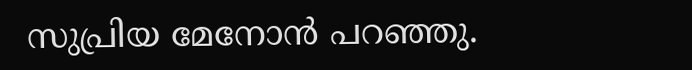സുപ്രിയ മേനോൻ പറഞ്ഞു.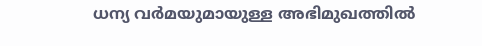ധന്യ വർമയുമായുള്ള അഭിമുഖത്തിൽ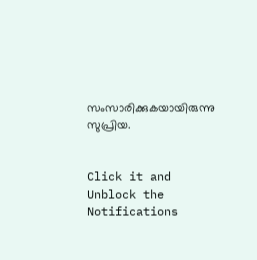സംസാരിക്കുകയായിരുന്നു സുപ്രിയ.


Click it and Unblock the Notifications